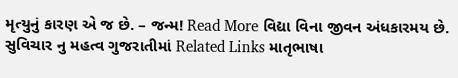મૃત્યુનું કારણ એ જ છે. – જન્મ! Read More વિદ્યા વિના જીવન અંધકારમય છે. સુવિચાર નુ મહત્વ ગુજરાતીમાં Related Links માતૃભાષા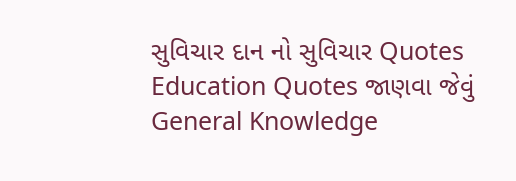સુવિચાર દાન નો સુવિચાર Quotes Education Quotes જાણવા જેવું General Knowledge